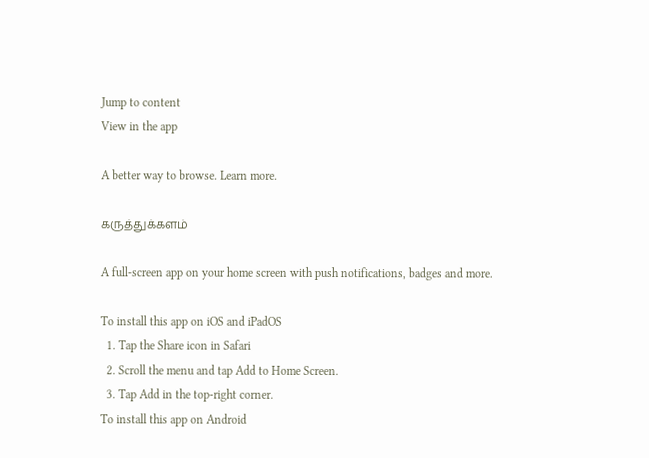Jump to content
View in the app

A better way to browse. Learn more.

கருத்துக்களம்

A full-screen app on your home screen with push notifications, badges and more.

To install this app on iOS and iPadOS
  1. Tap the Share icon in Safari
  2. Scroll the menu and tap Add to Home Screen.
  3. Tap Add in the top-right corner.
To install this app on Android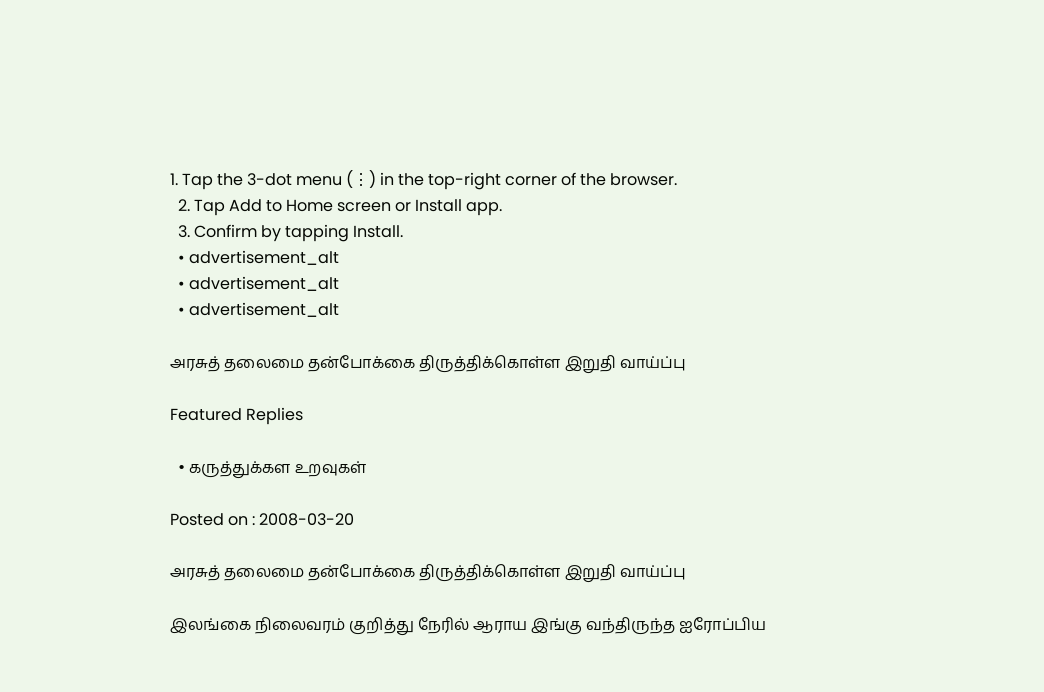1. Tap the 3-dot menu (⋮) in the top-right corner of the browser.
  2. Tap Add to Home screen or Install app.
  3. Confirm by tapping Install.
  • advertisement_alt
  • advertisement_alt
  • advertisement_alt

அரசுத் தலைமை தன்போக்கை திருத்திக்கொள்ள இறுதி வாய்ப்பு

Featured Replies

  • கருத்துக்கள உறவுகள்

Posted on : 2008-03-20

அரசுத் தலைமை தன்போக்கை திருத்திக்கொள்ள இறுதி வாய்ப்பு

இலங்கை நிலைவரம் குறித்து நேரில் ஆராய இங்கு வந்திருந்த ஐரோப்பிய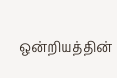ஒன்றியத்தின்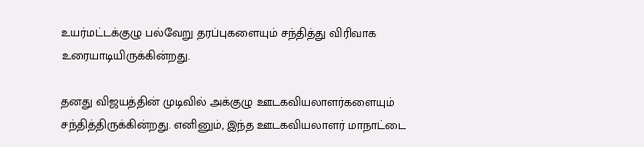உயர்மட்டக்குழு பல்வேறு தரப்புகளையும் சந்தித்து விரிவாக உரையாடியிருக்கின்றது.

தனது விஜயத்தின் முடிவில் அக்குழு ஊடகவியலாளர்களையும் சந்தித்திருக்கின்றது. எனினும், இந்த ஊடகவியலாளர் மாநாட்டை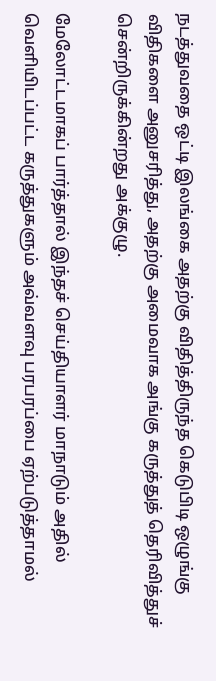நடத்துவதை ஒட்டி இலங்கை அதற்கு விதித்திருந்த கெடுபிடி ஒழுங்கு விதிகளை அனுசரித்து, அதற்கு அமைவாக அங்கு கருத்துத் தெரிவித்துச் சென்றிருக்கின்றது அக்குழு.

மேலோட்டமாகப் பார்த்தால் இந்தச் செய்தியாளர் மாநாடும் அதில் வெளியிடப்பட்ட கருத்துகளும் அவ்வளவு பரபரப்பை ஏற்படுத்தாமல்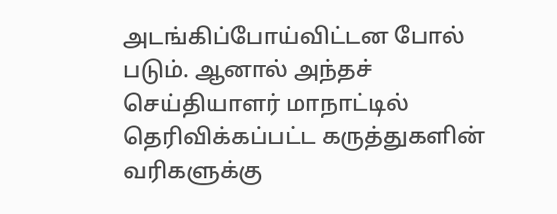அடங்கிப்போய்விட்டன போல் படும். ஆனால் அந்தச் செய்தியாளர் மாநாட்டில் தெரிவிக்கப்பட்ட கருத்துகளின் வரிகளுக்கு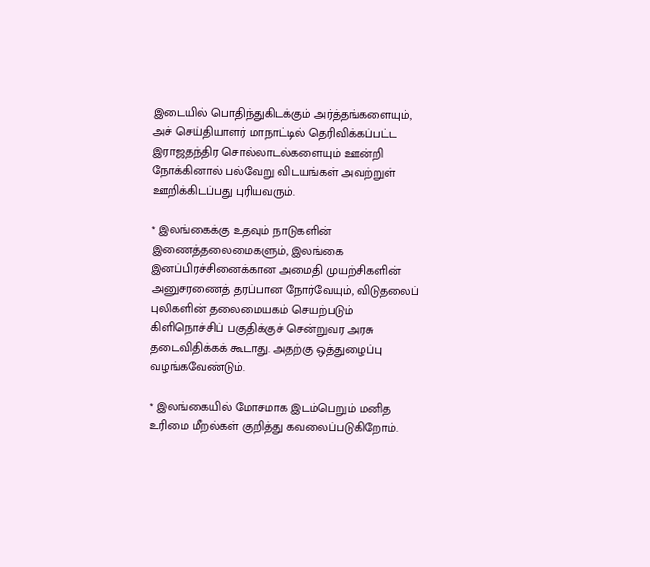இடையில் பொதிந்துகிடக்கும் அர்த்தங்களையும், அச் செய்தியாளர் மாநாட்டில் தெரிவிக்கப்பட்ட இராஜதந்திர சொல்லாடல்களையும் ஊன்றி நோக்கினால் பல்வேறு விடயங்கள் அவற்றுள் ஊறிக்கிடப்பது புரியவரும்.

* இலங்கைக்கு உதவும் நாடுகளின் இணைத்தலைமைகளும், இலங்கை இனப்பிரச்சினைக்கான அமைதி முயற்சிகளின் அனுசரணைத் தரப்பான நோர்வேயும், விடுதலைப் புலிகளின் தலைமையகம் செயற்படும் கிளிநொச்சிப் பகுதிக்குச் சென்றுவர அரசு தடைவிதிக்கக் கூடாது. அதற்கு ஒத்துழைப்பு வழங்கவேண்டும்.

* இலங்கையில் மோசமாக இடம்பெறும் மனித உரிமை மீறல்கள் குறித்து கவலைப்படுகிறோம்.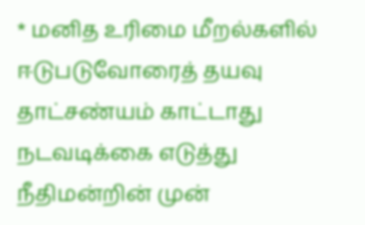* மனித உரிமை மீறல்களில் ஈடுபடுவோரைத் தயவு தாட்சண்யம் காட்டாது நடவடிக்கை எடுத்து நீதிமன்றின் முன்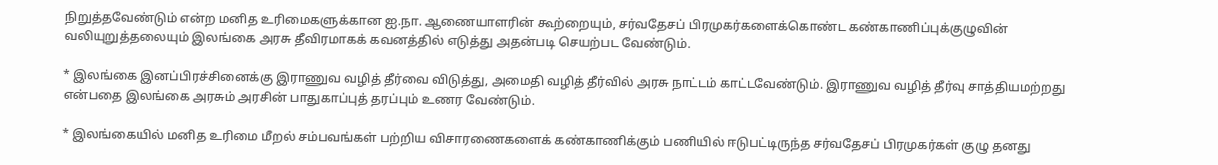நிறுத்தவேண்டும் என்ற மனித உரிமைகளுக்கான ஐ.நா. ஆணையாளரின் கூற்றையும், சர்வதேசப் பிரமுகர்களைக்கொண்ட கண்காணிப்புக்குழுவின் வலியுறுத்தலையும் இலங்கை அரசு தீவிரமாகக் கவனத்தில் எடுத்து அதன்படி செயற்பட வேண்டும்.

* இலங்கை இனப்பிரச்சினைக்கு இராணுவ வழித் தீர்வை விடுத்து, அமைதி வழித் தீர்வில் அரசு நாட்டம் காட்டவேண்டும். இராணுவ வழித் தீர்வு சாத்தியமற்றது என்பதை இலங்கை அரசும் அரசின் பாதுகாப்புத் தரப்பும் உணர வேண்டும்.

* இலங்கையில் மனித உரிமை மீறல் சம்பவங்கள் பற்றிய விசாரணைகளைக் கண்காணிக்கும் பணியில் ஈடுபட்டிருந்த சர்வதேசப் பிரமுகர்கள் குழு தனது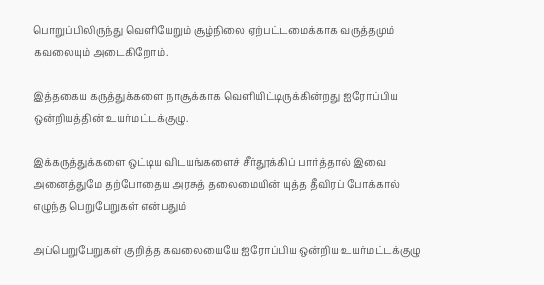பொறுப்பிலிருந்து வெளியேறும் சூழ்நிலை ஏற்பட்டமைக்காக வருத்தமும் கவலையும் அடைகிறோம்.

இத்தகைய கருத்துக்களை நாசூக்காக வெளியிட்டிருக்கின்றது ஐரோப்பிய ஒன்றியத்தின் உயர்மட்டக்குழு.

இக்கருத்துக்களை ஒட்டிய விடயங்களைச் சீர்தூக்கிப் பார்த்தால் இவை அனைத்துமே தற்போதைய அரசுத் தலைமையின் யுத்த தீவிரப் போக்கால் எழுந்த பெறுபேறுகள் என்பதும்

அப்பெறுபேறுகள் குறித்த கவலையையே ஐரோப்பிய ஒன்றிய உயர்மட்டக்குழு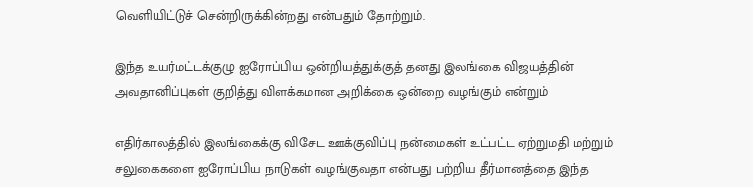வெளியிட்டுச் சென்றிருக்கின்றது என்பதும் தோற்றும்.

இந்த உயர்மட்டக்குழு ஐரோப்பிய ஒன்றியத்துக்குத் தனது இலங்கை விஜயத்தின் அவதானிப்புகள் குறித்து விளக்கமான அறிக்கை ஒன்றை வழங்கும் என்றும்

எதிர்காலத்தில் இலங்கைக்கு விசேட ஊக்குவிப்பு நன்மைகள் உட்பட்ட ஏற்றுமதி மற்றும் சலுகைகளை ஐரோப்பிய நாடுகள் வழங்குவதா என்பது பற்றிய தீர்மானத்தை இந்த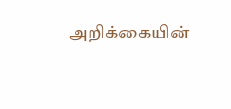அறிக்கையின்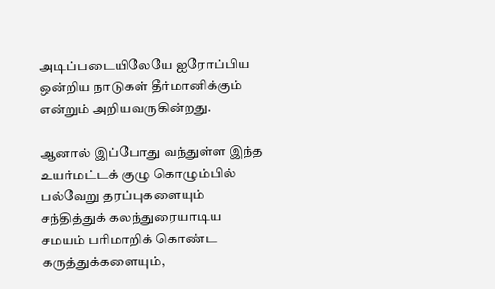அடிப்படையிலேயே ஐரோப்பிய ஒன்றிய நாடுகள் தீர்மானிக்கும் என்றும் அறியவருகின்றது.

ஆனால் இப்போது வந்துள்ள இந்த உயர்மட்டக் குழு கொழும்பில் பல்வேறு தரப்புகளையும் சந்தித்துக் கலந்துரையாடிய சமயம் பரிமாறிக் கொண்ட கருத்துக்களையும்,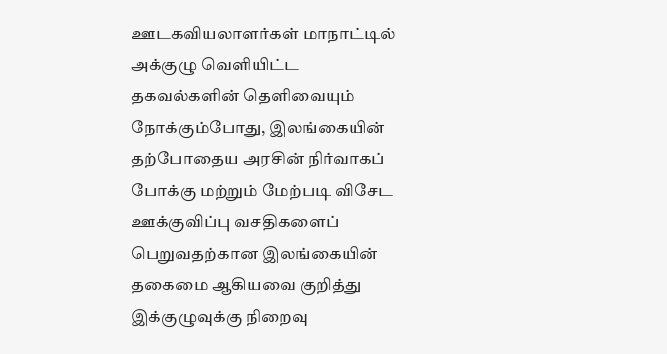ஊடகவியலாளர்கள் மாநாட்டில் அக்குழு வெளியிட்ட தகவல்களின் தெளிவையும் நோக்கும்போது, இலங்கையின் தற்போதைய அரசின் நிர்வாகப் போக்கு மற்றும் மேற்படி விசேட ஊக்குவிப்பு வசதிகளைப் பெறுவதற்கான இலங்கையின் தகைமை ஆகியவை குறித்து இக்குழுவுக்கு நிறைவு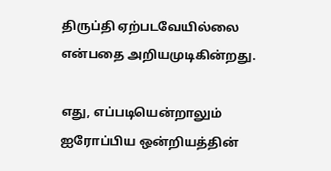திருப்தி ஏற்படவேயில்லை என்பதை அறியமுடிகின்றது.

எது, எப்படியென்றாலும் ஐரோப்பிய ஒன்றியத்தின்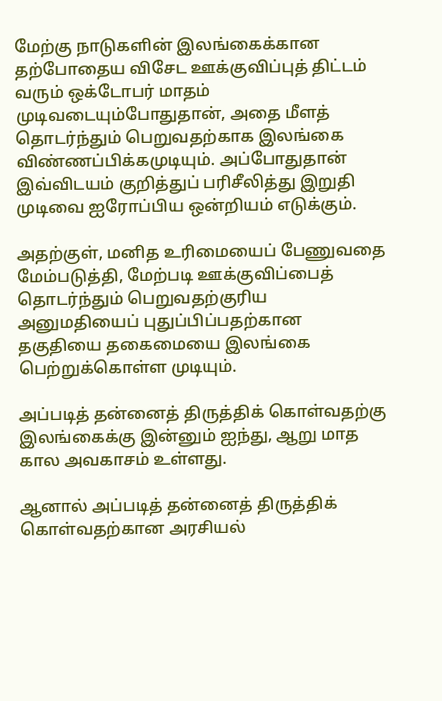மேற்கு நாடுகளின் இலங்கைக்கான தற்போதைய விசேட ஊக்குவிப்புத் திட்டம் வரும் ஒக்டோபர் மாதம் முடிவடையும்போதுதான், அதை மீளத் தொடர்ந்தும் பெறுவதற்காக இலங்கை விண்ணப்பிக்கமுடியும். அப்போதுதான் இவ்விடயம் குறித்துப் பரிசீலித்து இறுதி முடிவை ஐரோப்பிய ஒன்றியம் எடுக்கும்.

அதற்குள், மனித உரிமையைப் பேணுவதை மேம்படுத்தி, மேற்படி ஊக்குவிப்பைத் தொடர்ந்தும் பெறுவதற்குரிய அனுமதியைப் புதுப்பிப்பதற்கான தகுதியை தகைமையை இலங்கை பெற்றுக்கொள்ள முடியும்.

அப்படித் தன்னைத் திருத்திக் கொள்வதற்கு இலங்கைக்கு இன்னும் ஐந்து, ஆறு மாத கால அவகாசம் உள்ளது.

ஆனால் அப்படித் தன்னைத் திருத்திக் கொள்வதற்கான அரசியல்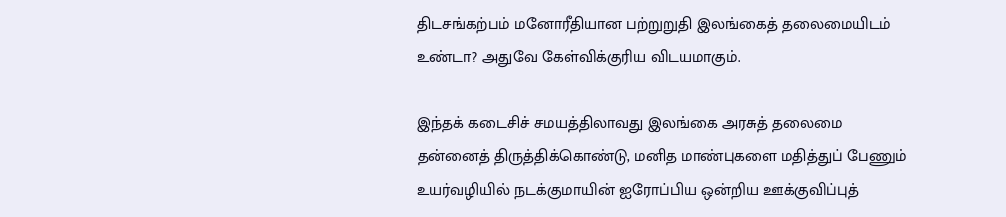திடசங்கற்பம் மனோரீதியான பற்றுறுதி இலங்கைத் தலைமையிடம் உண்டா? அதுவே கேள்விக்குரிய விடயமாகும்.

இந்தக் கடைசிச் சமயத்திலாவது இலங்கை அரசுத் தலைமை தன்னைத் திருத்திக்கொண்டு, மனித மாண்புகளை மதித்துப் பேணும் உயர்வழியில் நடக்குமாயின் ஐரோப்பிய ஒன்றிய ஊக்குவிப்புத்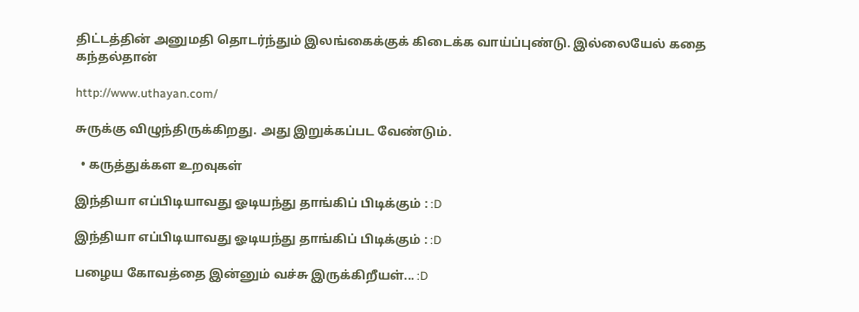திட்டத்தின் அனுமதி தொடர்ந்தும் இலங்கைக்குக் கிடைக்க வாய்ப்புண்டு. இல்லையேல் கதை கந்தல்தான்

http://www.uthayan.com/

சுருக்கு விழுந்திருக்கிறது. அது இறுக்கப்பட வேண்டும்.

  • கருத்துக்கள உறவுகள்

இந்தியா எப்பிடியாவது ஓடியந்து தாங்கிப் பிடிக்கும் : :D

இந்தியா எப்பிடியாவது ஓடியந்து தாங்கிப் பிடிக்கும் : :D

பழைய கோவத்தை இன்னும் வச்சு இருக்கிறீயள்... :D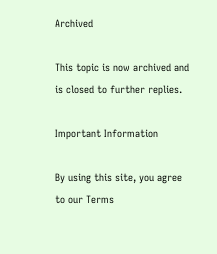Archived

This topic is now archived and is closed to further replies.

Important Information

By using this site, you agree to our Terms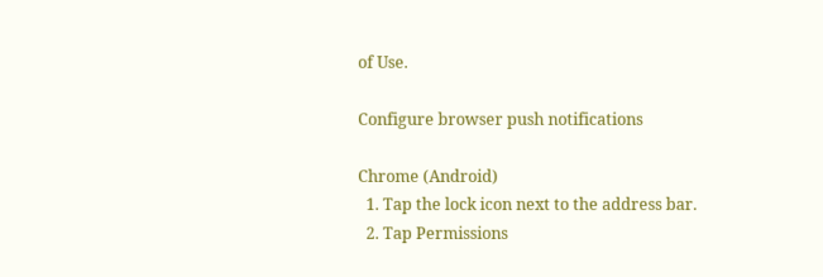of Use.

Configure browser push notifications

Chrome (Android)
  1. Tap the lock icon next to the address bar.
  2. Tap Permissions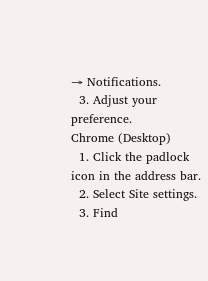→ Notifications.
  3. Adjust your preference.
Chrome (Desktop)
  1. Click the padlock icon in the address bar.
  2. Select Site settings.
  3. Find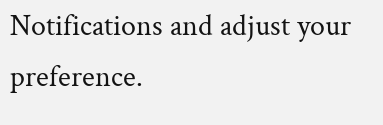Notifications and adjust your preference.